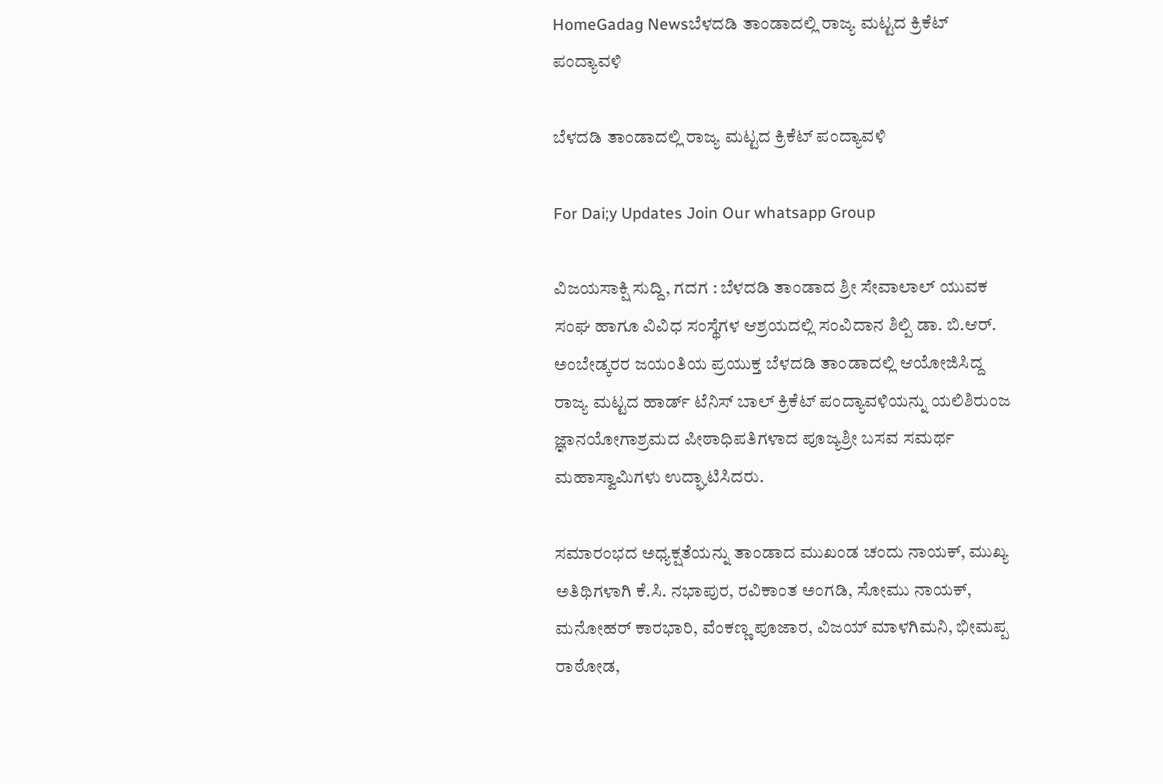HomeGadag Newsಬೆಳದಡಿ ತಾಂಡಾದಲ್ಲಿ ರಾಜ್ಯ ಮಟ್ಟದ ಕ್ರಿಕೆಟ್ ಪಂದ್ಯಾವಳಿ

ಬೆಳದಡಿ ತಾಂಡಾದಲ್ಲಿ ರಾಜ್ಯ ಮಟ್ಟದ ಕ್ರಿಕೆಟ್ ಪಂದ್ಯಾವಳಿ

For Dai;y Updates Join Our whatsapp Group

ವಿಜಯಸಾಕ್ಷಿ ಸುದ್ದಿ, ಗದಗ : ಬೆಳದಡಿ ತಾಂಡಾದ ಶ್ರೀ ಸೇವಾಲಾಲ್ ಯುವಕ ಸಂಘ ಹಾಗೂ ವಿವಿಧ ಸಂಸ್ಥೆಗಳ ಆಶ್ರಯದಲ್ಲಿ ಸಂವಿದಾನ ಶಿಲ್ಪಿ ಡಾ. ಬಿ.ಆರ್. ಅಂಬೇಡ್ಕರರ ಜಯಂತಿಯ ಪ್ರಯುಕ್ತ ಬೆಳದಡಿ ತಾಂಡಾದಲ್ಲಿ ಆಯೋಜಿಸಿದ್ದ ರಾಜ್ಯ ಮಟ್ಟದ ಹಾರ್ಡ್ ಟೆನಿಸ್ ಬಾಲ್ ಕ್ರಿಕೆಟ್ ಪಂದ್ಯಾವಳಿಯನ್ನು ಯಲಿಶಿರುಂಜ ಜ್ಞಾನಯೋಗಾಶ್ರಮದ ಪೀಠಾಧಿಪತಿಗಳಾದ ಪೂಜ್ಯಶ್ರೀ ಬಸವ ಸಮರ್ಥ ಮಹಾಸ್ವಾಮಿಗಳು ಉದ್ಘಾಟಿಸಿದರು.

ಸಮಾರಂಭದ ಅಧ್ಯಕ್ಷತೆಯನ್ನು ತಾಂಡಾದ ಮುಖಂಡ ಚಂದು ನಾಯಕ್, ಮುಖ್ಯ ಅತಿಥಿಗಳಾಗಿ ಕೆ.ಸಿ. ನಭಾಪುರ, ರವಿಕಾಂತ ಅಂಗಡಿ, ಸೋಮು ನಾಯಕ್, ಮನೋಹರ್ ಕಾರಭಾರಿ, ವೆಂಕಣ್ಣ ಪೂಜಾರ, ವಿಜಯ್ ಮಾಳಗಿಮನಿ, ಭೀಮಪ್ಪ ರಾಠೋಡ,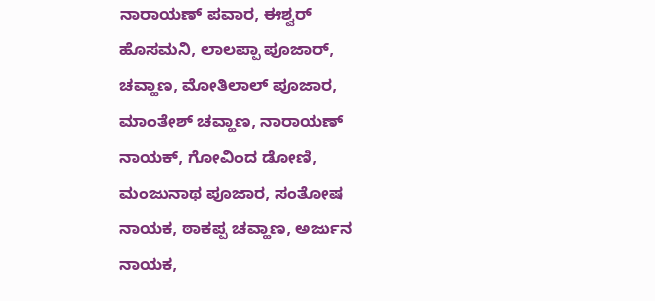ನಾರಾಯಣ್ ಪವಾರ, ಈಶ್ವರ್ ಹೊಸಮನಿ, ಲಾಲಪ್ಪಾ ಪೂಜಾರ್, ಚವ್ಹಾಣ, ಮೋತಿಲಾಲ್ ಪೂಜಾರ, ಮಾಂತೇಶ್ ಚವ್ಹಾಣ, ನಾರಾಯಣ್ ನಾಯಕ್, ಗೋವಿಂದ ಡೋಣಿ, ಮಂಜುನಾಥ ಪೂಜಾರ, ಸಂತೋಷ ನಾಯಕ, ಠಾಕಪ್ಪ ಚವ್ಹಾಣ, ಅರ್ಜುನ ನಾಯಕ,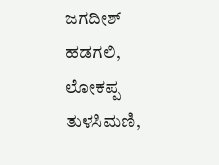ಜಗದೀಶ್ ಹಡಗಲಿ, ಲೋಕಪ್ಪ ತುಳಸಿಮಣಿ,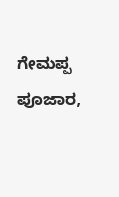ಗೇಮಪ್ಪ ಪೂಜಾರ,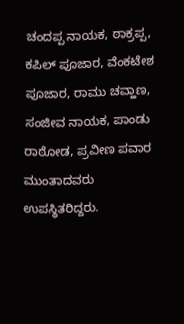ಚಂದಪ್ಪ ನಾಯಕ, ಠಾಕ್ರಪ್ಪ, ಕಪಿಲ್ ಪೂಜಾರ, ವೆಂಕಟೇಶ ಪೂಜಾರ, ರಾಮು ಚವ್ಹಾಣ, ಸಂಜೀವ ನಾಯಕ, ಪಾಂಡು ರಾಠೋಡ, ಪ್ರವೀಣ ಪವಾರ ಮುಂತಾದವರು ಉಪಸ್ಥಿತರಿದ್ದರು.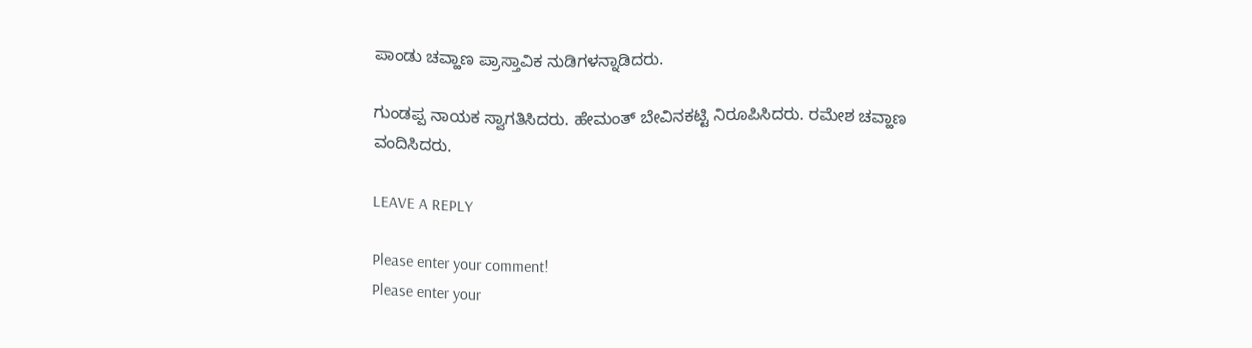ಪಾಂಡು ಚವ್ಹಾಣ ಪ್ರಾಸ್ತಾವಿಕ ನುಡಿಗಳನ್ನಾಡಿದರು.

ಗುಂಡಪ್ಪ ನಾಯಕ ಸ್ವಾಗತಿಸಿದರು. ಹೇಮಂತ್ ಬೇವಿನಕಟ್ಟಿ ನಿರೂಪಿಸಿದರು. ರಮೇಶ ಚವ್ಹಾಣ ವಂದಿಸಿದರು.

LEAVE A REPLY

Please enter your comment!
Please enter your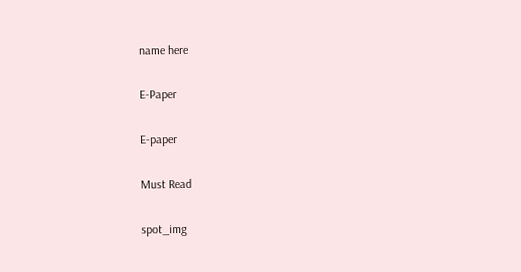name here

E-Paper

E-paper

Must Read

spot_img